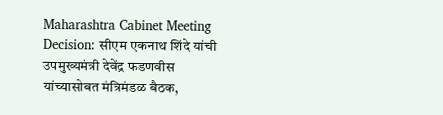Maharashtra Cabinet Meeting Decision: सीएम एकनाथ शिंदे यांची उपमुख्यमंत्री देवेंद्र फडणवीस यांच्यासोबत मंत्रिमंडळ बैठक,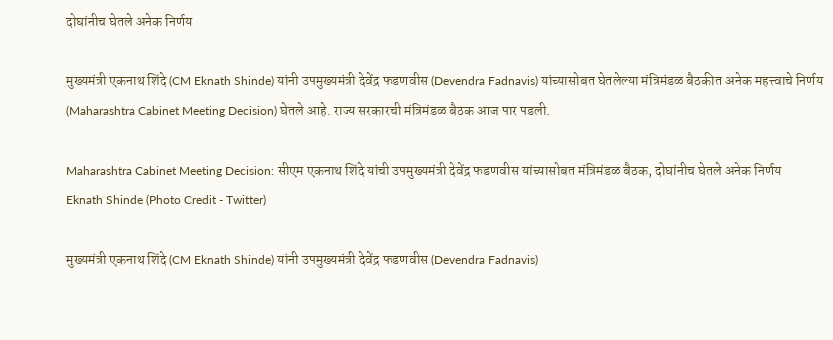दोघांनीच घेतले अनेक निर्णय

मुख्यमंत्री एकनाथ शिंदे (CM Eknath Shinde) यांनी उपमुख्यमंत्री देवेंद्र फडणवीस (Devendra Fadnavis) यांच्यासोबत घेतलेल्या मंत्रिमंडळ बैठकीत अनेक महत्त्वाचे निर्णय (Maharashtra Cabinet Meeting Decision) घेतले आहे. राज्य सरकारची मंत्रिमंडळ बैठक आज पार पडली.

Maharashtra Cabinet Meeting Decision: सीएम एकनाथ शिंदे यांची उपमुख्यमंत्री देवेंद्र फडणवीस यांच्यासोबत मंत्रिमंडळ बैठक, दोघांनीच घेतले अनेक निर्णय
Eknath Shinde (Photo Credit - Twitter)

मुख्यमंत्री एकनाथ शिंदे (CM Eknath Shinde) यांनी उपमुख्यमंत्री देवेंद्र फडणवीस (Devendra Fadnavis)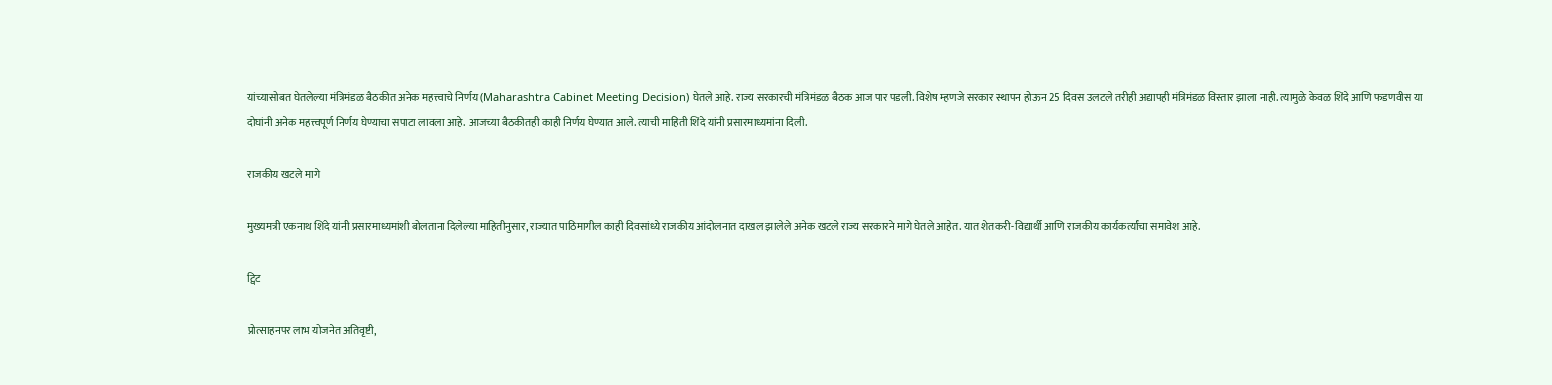यांच्यासोबत घेतलेल्या मंत्रिमंडळ बैठकीत अनेक महत्त्वाचे निर्णय (Maharashtra Cabinet Meeting Decision) घेतले आहे. राज्य सरकारची मंत्रिमंडळ बैठक आज पार पडली. विशेष म्हणजे सरकार स्थापन होऊन 25 दिवस उलटले तरीही अद्यापही मंत्रिमंडळ विस्तार झाला नाही. त्यामुळे केवळ शिंदे आणि फडणवीस या दोघांनी अनेक महत्त्वपूर्ण निर्णय घेण्याचा सपाटा लावला आहे. आजच्या बैठकीतही काही निर्णय घेण्यात आले. त्याची माहिती शिंदे यांनी प्रसारमाध्यमांना दिली.

राजकीय खटले मागे

मुख्यमत्री एकनाथ शिंदे यांनी प्रसारमाध्यमांशी बोलताना दिलेल्या माहितीनुसार, राज्यात पाठिमागील काही दिवसांध्ये राजकीय आंदोलनात दाखल झालेले अनेक खटले राज्य सरकारने मागे घेतले आहेत. यात शेतकरी-विद्यार्थी आणि राजकीय कार्यकर्त्यांचा समावेश आहे.

ट्विट

प्रोत्साहनपर लाभ योजनेत अतिवृष्टी,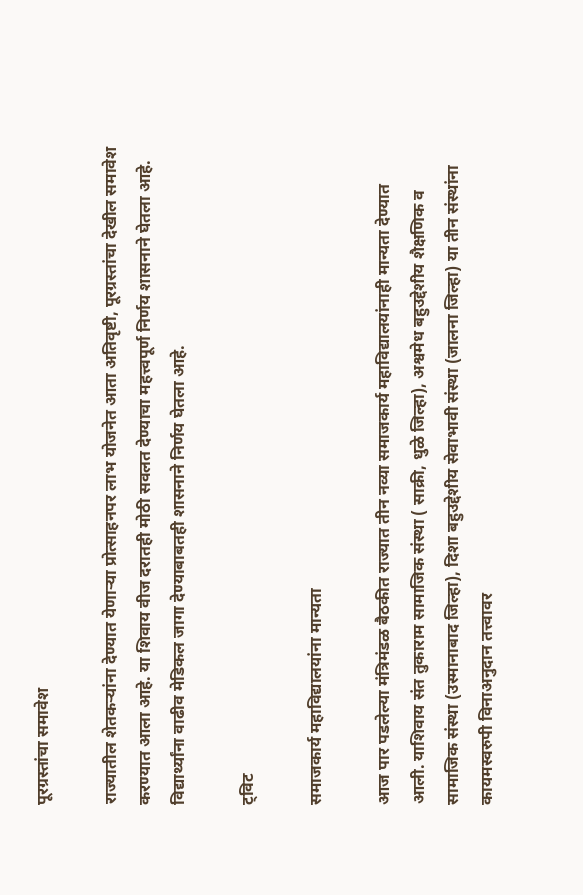पूरग्रस्तांचा समावेश

राज्यातील शेतकऱ्यांना देण्यात येणाऱ्या प्रोत्साहनपर लाभ योजनेत आता अतिवृष्टी, पूरग्रस्तांचा देखील समावेश करण्यात आला आहे. या शिवाय वीज दरातही मोठी सवलत देण्याचा महत्त्वपूर्ण निर्णय शासनाने घेतला आहे. विद्यार्थ्यांना वाढीव मेडिकल जागा देण्याबाबतही शासनाने निर्णय घेतला आहे.

ट्विट

समाजकार्य महाविद्यालयांना मान्यता

आज पार पडलेल्या मंत्रिमंडळ बैठकीत राज्यात तीन नव्या समाजकार्य महाविद्यालयांनाही मान्यता देण्यात आली. याशिवाय संत तुकाराम सामाजिक संस्था ( साक्री, धुळे जिल्हा), अश्वमेध बहुउद्देशीय शैक्षणिक व सामाजिक संस्था (उस्मानाबाद जिल्हा), दिशा बहुउद्देशीय सेवाभावी संस्था (जालना जिल्हा) या तीन संस्थांना कायमस्वरुपी विनाअनुदान तत्त्वावर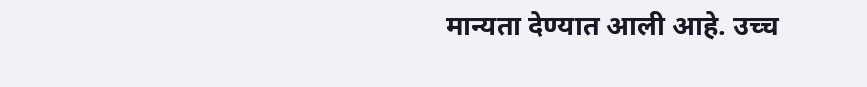मान्यता देण्यात आली आहे. उच्च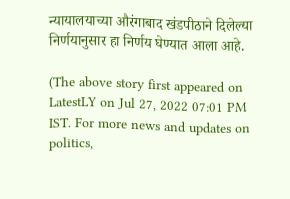न्यायालयाच्या औरंगाबाद खंडपीठाने दिलेल्या निर्णयानुसार हा निर्णय घेण्यात आला आहे.

(The above story first appeared on LatestLY on Jul 27, 2022 07:01 PM IST. For more news and updates on politics,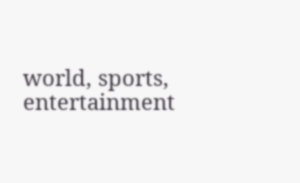world, sports, entertainment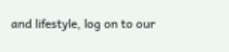and lifestyle, log on to our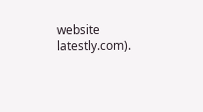website latestly.com).